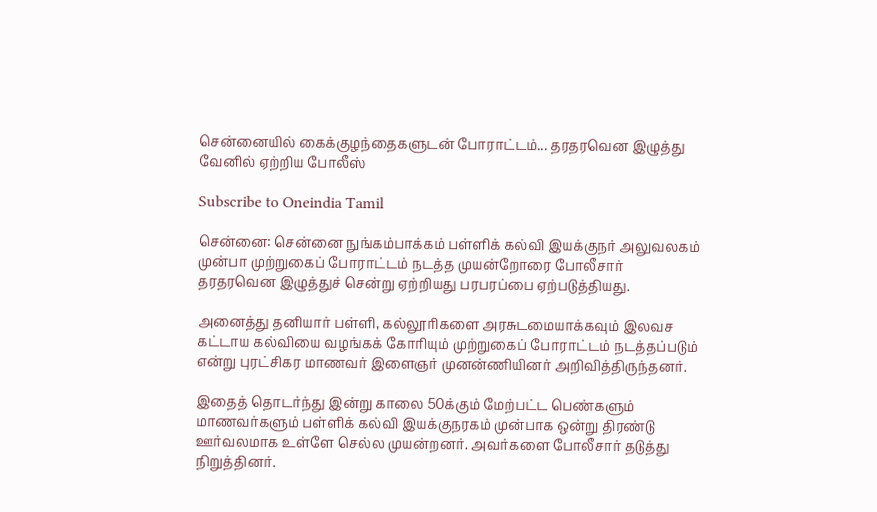சென்னையில் கைக்குழந்தைகளுடன் போராட்டம்... தரதரவென இழுத்து வேனில் ஏற்றிய போலீஸ்

Subscribe to Oneindia Tamil

சென்னை: சென்னை நுங்கம்பாக்கம் பள்ளிக் கல்வி இயக்குநர் அலுவலகம் முன்பா முற்றுகைப் போராட்டம் நடத்த முயன்றோரை போலீசார் தரதரவென இழுத்துச் சென்று ஏற்றியது பரபரப்பை ஏற்படுத்தியது.

அனைத்து தனியார் பள்ளி, கல்லூரிகளை அரசுடமையாக்கவும் இலவச கட்டாய கல்வியை வழங்கக் கோரியும் முற்றுகைப் போராட்டம் நடத்தப்படும் என்று புரட்சிகர மாணவர் இளைஞர் முனன்ணியினர் அறிவித்திருந்தனர்.

இதைத் தொடர்ந்து இன்று காலை 50க்கும் மேற்பட்ட பெண்களும் மாணவர்களும் பள்ளிக் கல்வி இயக்குநரகம் முன்பாக ஒன்று திரண்டு ஊர்வலமாக உள்ளே செல்ல முயன்றனர். அவர்களை போலீசார் தடுத்து நிறுத்தினர்.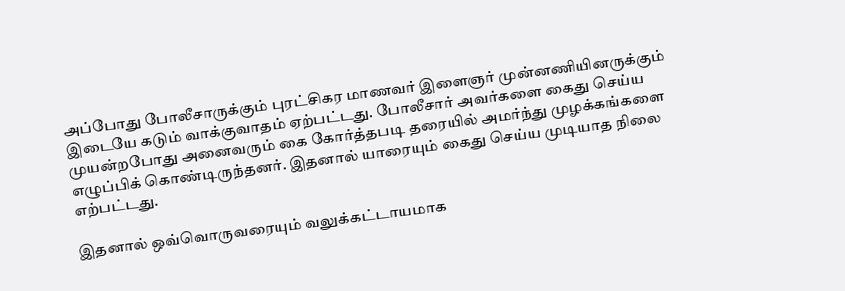அப்போது போலீசாருக்கும் புரட்சிகர மாணவர் இளைஞர் முன்னணியினருக்கும் இடையே கடும் வாக்குவாதம் ஏற்பட்டது. போலீசார் அவர்களை கைது செய்ய முயன்றபோது அனைவரும் கை கோர்த்தபடி தரையில் அமர்ந்து முழக்கங்களை எழுப்பிக் கொண்டிருந்தனர். இதனால் யாரையும் கைது செய்ய முடியாத நிலை எற்பட்டது.

இதனால் ஒவ்வொருவரையும் வலுக்கட்டாயமாக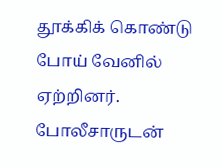தூக்கிக் கொண்டு போய் வேனில் ஏற்றினர். போலீசாருடன்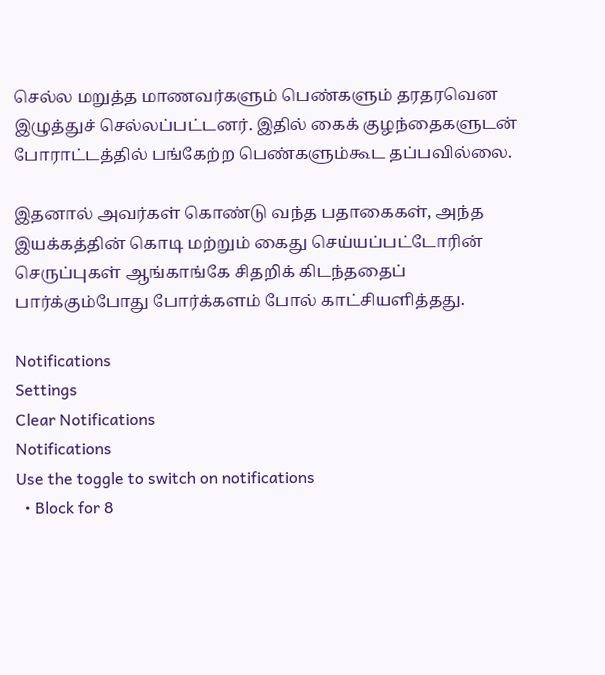செல்ல மறுத்த மாணவர்களும் பெண்களும் தரதரவென இழுத்துச் செல்லப்பட்டனர். இதில் கைக் குழந்தைகளுடன் போராட்டத்தில் பங்கேற்ற பெண்களும்கூட தப்பவில்லை.

இதனால் அவர்கள் கொண்டு வந்த பதாகைகள், அந்த இயக்கத்தின் கொடி மற்றும் கைது செய்யப்பட்டோரின் செருப்புகள் ஆங்காங்கே சிதறிக் கிடந்ததைப் பார்க்கும்போது போர்க்களம் போல் காட்சியளித்தது.

Notifications
Settings
Clear Notifications
Notifications
Use the toggle to switch on notifications
  • Block for 8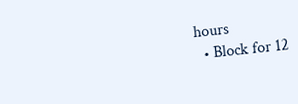hours
  • Block for 12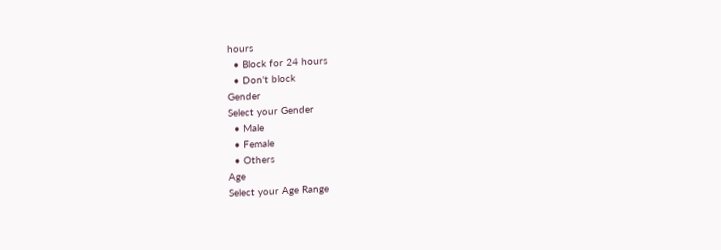hours
  • Block for 24 hours
  • Don't block
Gender
Select your Gender
  • Male
  • Female
  • Others
Age
Select your Age Range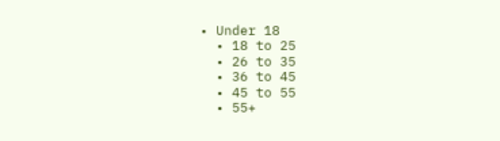• Under 18
  • 18 to 25
  • 26 to 35
  • 36 to 45
  • 45 to 55
  • 55+